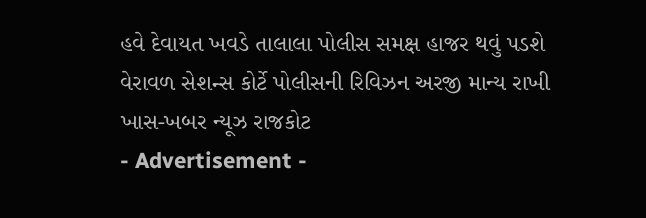હવે દેવાયત ખવડે તાલાલા પોલીસ સમક્ષ હાજર થવું પડશે
વેરાવળ સેશન્સ કોર્ટે પોલીસની રિવિઝન અરજી માન્ય રાખી
ખાસ-ખબર ન્યૂઝ રાજકોટ
- Advertisement -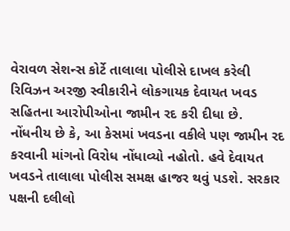વેરાવળ સેશન્સ કોર્ટે તાલાલા પોલીસે દાખલ કરેલી રિવિઝન અરજી સ્વીકારીને લોકગાયક દેવાયત ખવડ સહિતના આરોપીઓના જામીન રદ કરી દીધા છે. નોંધનીય છે કે, આ કેસમાં ખવડના વકીલે પણ જામીન રદ કરવાની માંગનો વિરોધ નોંધાવ્યો નહોતો. હવે દેવાયત ખવડને તાલાલા પોલીસ સમક્ષ હાજર થવું પડશે. સરકાર પક્ષની દલીલો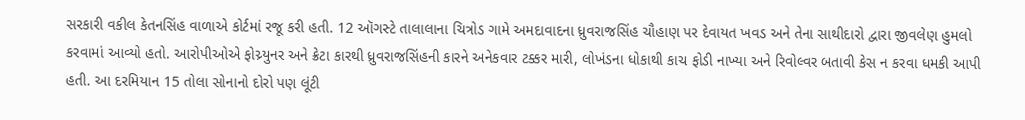સરકારી વકીલ કેતનસિંહ વાળાએ કોર્ટમાં રજૂ કરી હતી. 12 ઑગસ્ટે તાલાલાના ચિત્રોડ ગામે અમદાવાદના ધ્રુવરાજસિંહ ચૌહાણ પર દેવાયત ખવડ અને તેના સાથીદારો દ્વારા જીવલેણ હુમલો કરવામાં આવ્યો હતો. આરોપીઓએ ફોચ્ર્યુનર અને ક્રેટા કારથી ધ્રુવરાજસિંહની કારને અનેકવાર ટક્કર મારી, લોખંડના ધોકાથી કાચ ફોડી નાખ્યા અને રિવોલ્વર બતાવી કેસ ન કરવા ધમકી આપી હતી. આ દરમિયાન 15 તોલા સોનાનો દોરો પણ લૂંટી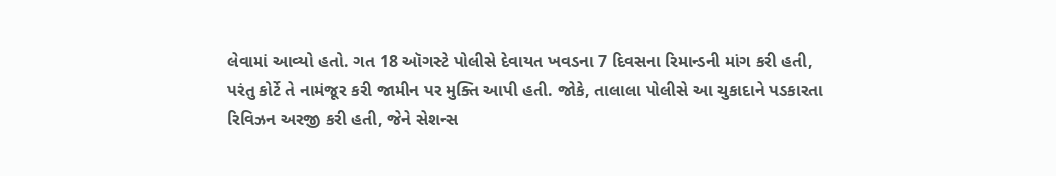લેવામાં આવ્યો હતો. ગત 18 ઑગસ્ટે પોલીસે દેવાયત ખવડના 7 દિવસના રિમાન્ડની માંગ કરી હતી, પરંતુ કોર્ટે તે નામંજૂર કરી જામીન પર મુક્તિ આપી હતી. જોકે, તાલાલા પોલીસે આ ચુકાદાને પડકારતા રિવિઝન અરજી કરી હતી, જેને સેશન્સ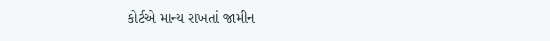કોર્ટએ માન્ય રાખતાં જામીન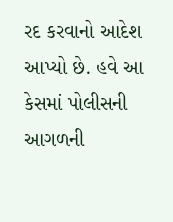રદ કરવાનો આદેશ આપ્યો છે. હવે આ કેસમાં પોલીસની આગળની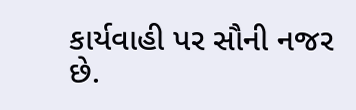કાર્યવાહી પર સૌની નજર છે.